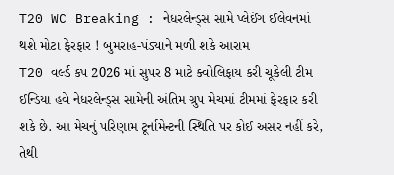T20 WC Breaking : નેધરલેન્ડ્સ સામે પ્લેઈંગ ઈલેવનમાં થશે મોટા ફેરફાર ! બુમરાહ-પંડ્યાને મળી શકે આરામ
T20 વર્લ્ડ કપ 2026 માં સુપર 8 માટે ક્વોલિફાય કરી ચૂકેલી ટીમ ઈન્ડિયા હવે નેધરલેન્ડ્સ સામેની અંતિમ ગ્રુપ મેચમાં ટીમમાં ફેરફાર કરી શકે છે. આ મેચનું પરિણામ ટૂર્નામેન્ટની સ્થિતિ પર કોઈ અસર નહીં કરે, તેથી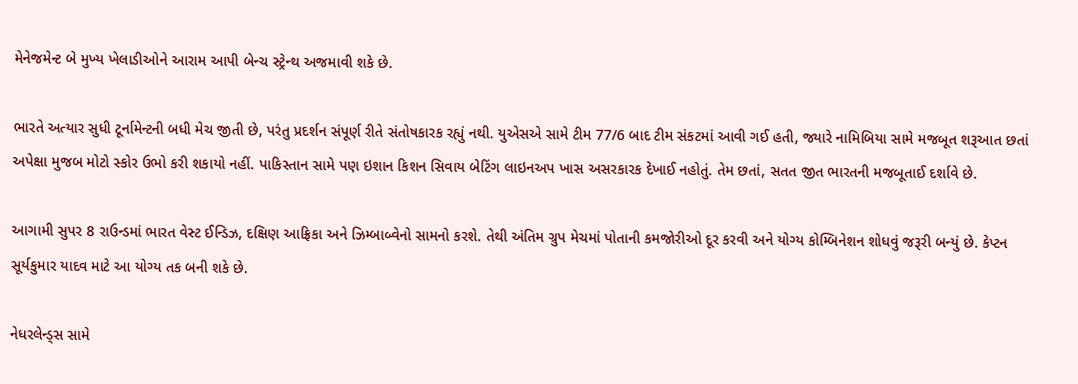મેનેજમેન્ટ બે મુખ્ય ખેલાડીઓને આરામ આપી બેન્ચ સ્ટ્રેન્થ અજમાવી શકે છે.

ભારતે અત્યાર સુધી ટૂર્નામેન્ટની બધી મેચ જીતી છે, પરંતુ પ્રદર્શન સંપૂર્ણ રીતે સંતોષકારક રહ્યું નથી. યુએસએ સામે ટીમ 77/6 બાદ ટીમ સંકટમાં આવી ગઈ હતી, જ્યારે નામિબિયા સામે મજબૂત શરૂઆત છતાં અપેક્ષા મુજબ મોટો સ્કોર ઉભો કરી શકાયો નહીં. પાકિસ્તાન સામે પણ ઇશાન કિશન સિવાય બેટિંગ લાઇનઅપ ખાસ અસરકારક દેખાઈ નહોતું. તેમ છતાં, સતત જીત ભારતની મજબૂતાઈ દર્શાવે છે.

આગામી સુપર 8 રાઉન્ડમાં ભારત વેસ્ટ ઈન્ડિઝ, દક્ષિણ આફ્રિકા અને ઝિમ્બાબ્વેનો સામનો કરશે. તેથી અંતિમ ગ્રુપ મેચમાં પોતાની કમજોરીઓ દૂર કરવી અને યોગ્ય કોમ્બિનેશન શોધવું જરૂરી બન્યું છે. કેપ્ટન સૂર્યકુમાર યાદવ માટે આ યોગ્ય તક બની શકે છે.

નેધરલેન્ડ્સ સામે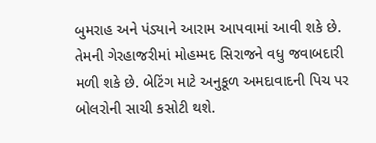બુમરાહ અને પંડ્યાને આરામ આપવામાં આવી શકે છે. તેમની ગેરહાજરીમાં મોહમ્મદ સિરાજને વધુ જવાબદારી મળી શકે છે. બેટિંગ માટે અનુકૂળ અમદાવાદની પિચ પર બોલરોની સાચી કસોટી થશે.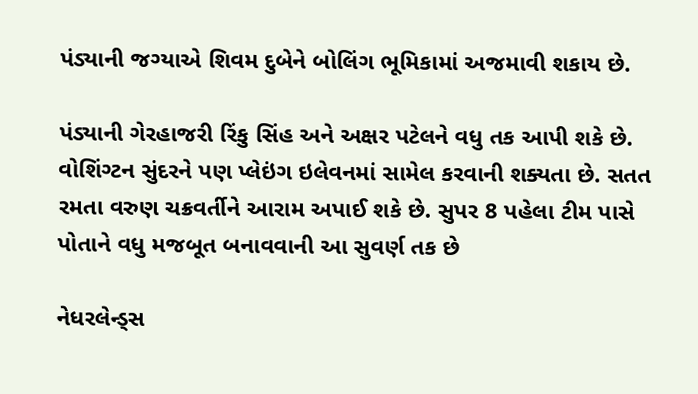પંડ્યાની જગ્યાએ શિવમ દુબેને બોલિંગ ભૂમિકામાં અજમાવી શકાય છે.

પંડ્યાની ગેરહાજરી રિંકુ સિંહ અને અક્ષર પટેલને વધુ તક આપી શકે છે. વોશિંગ્ટન સુંદરને પણ પ્લેઇંગ ઇલેવનમાં સામેલ કરવાની શક્યતા છે. સતત રમતા વરુણ ચક્રવર્તીને આરામ અપાઈ શકે છે. સુપર 8 પહેલા ટીમ પાસે પોતાને વધુ મજબૂત બનાવવાની આ સુવર્ણ તક છે

નેધરલેન્ડ્સ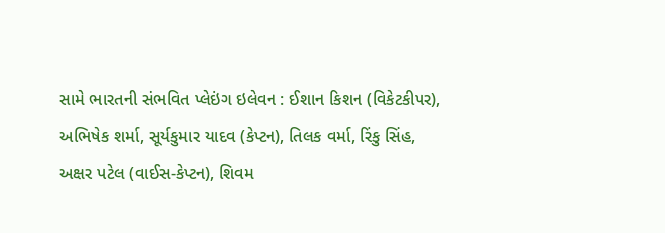સામે ભારતની સંભવિત પ્લેઇંગ ઇલેવન : ઈશાન કિશન (વિકેટકીપર), અભિષેક શર્મા, સૂર્યકુમાર યાદવ (કેપ્ટન), તિલક વર્મા, રિંકુ સિંહ, અક્ષર પટેલ (વાઈસ-કેપ્ટન), શિવમ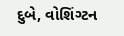દુબે, વોશિંગ્ટન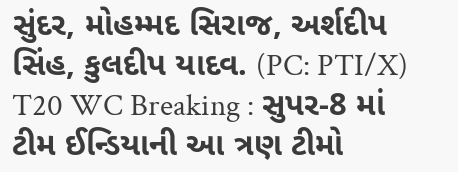સુંદર, મોહમ્મદ સિરાજ, અર્શદીપ સિંહ, કુલદીપ યાદવ. (PC: PTI/X)
T20 WC Breaking : સુપર-8 માં ટીમ ઈન્ડિયાની આ ત્રણ ટીમો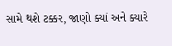સામે થશે ટક્કર, જાણો ક્યાં અને ક્યારે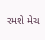રમશે મેચ